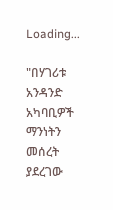Loading...

"በሃገሪቱ አንዳንድ አካባቢዎች ማንነትን መሰረት ያደረገው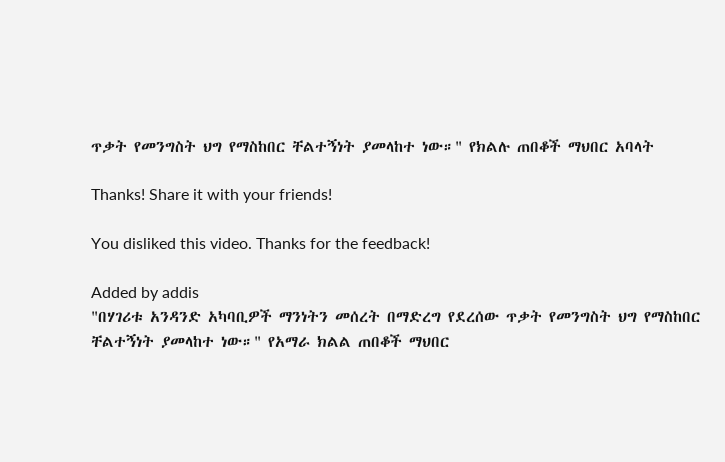ጥቃት የመንግስት ህግ የማስከበር ቸልተኝነት ያመላከተ ነው።" የክልሉ ጠበቆች ማህበር አባላት

Thanks! Share it with your friends!

You disliked this video. Thanks for the feedback!

Added by addis
"በሃገሪቱ አንዳንድ አካባቢዎች ማንነትን መሰረት በማድረግ የደረሰው ጥቃት የመንግስት ህግ የማስከበር ቸልተኝነት ያመላከተ ነው።" የአማራ ክልል ጠበቆች ማህበር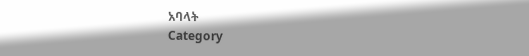አባላት
Category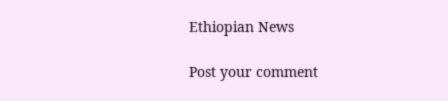Ethiopian News

Post your comment